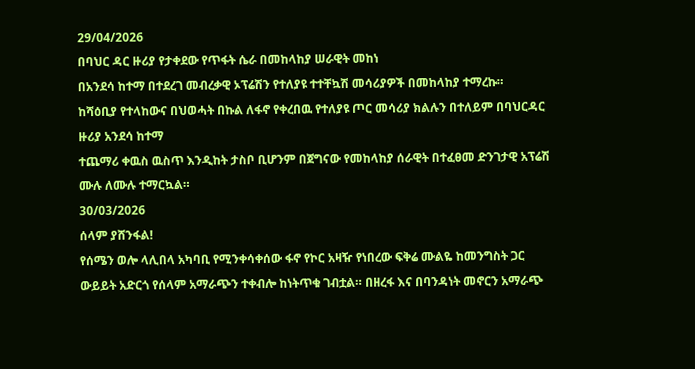29/04/2026
በባህር ዳር ዙሪያ የታቀደው የጥፋት ሴራ በመከላከያ ሠራዊት መከነ
በአንደሳ ከተማ በተደረገ መብረቃዊ ኦፕሬሽን የተለያዩ ተተቸኳሽ መሳሪያዎች በመከላከያ ተማረኩ።
ከሻዕቢያ የተላከውና በህወሓት በኩል ለፋኖ የቀረበዉ የተለያዩ ጦር መሳሪያ ክልሉን በተለይም በባህርዳር ዙሪያ አንደሳ ከተማ
ተጨማሪ ቀዉስ ዉስጥ እንዲከት ታስቦ ቢሆንም በጀግናው የመከላከያ ሰራዊት በተፈፀመ ድንገታዊ አፕሬሽ ሙሉ ለሙሉ ተማርኳል።
30/03/2026
ሰላም ያሸንፋል!
የሰሜን ወሎ ላሊበላ አካባቢ የሚንቀሳቀሰው ፋኖ የኮር አዛዥ የነበረው ፍቅሬ ሙልዬ ከመንግስት ጋር ውይይት አድርጎ የሰላም አማራጭን ተቀብሎ ከነትጥቁ ገብቷል። በዘረፋ እና በባንዳነት መኖርን አማራጭ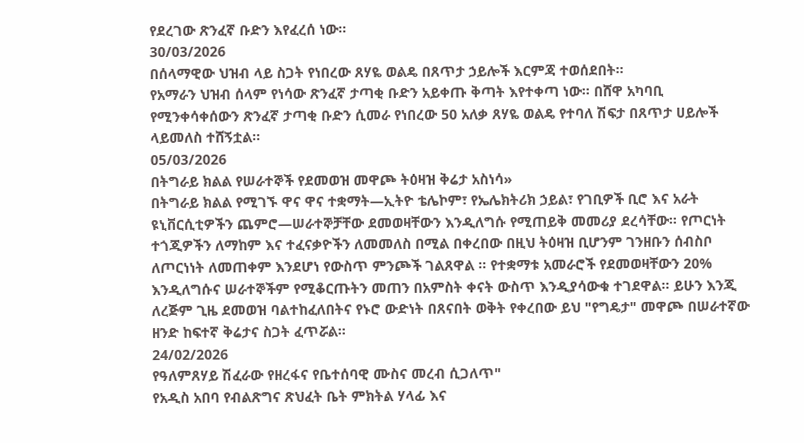የደረገው ጽንፈኛ ቡድን እየፈረሰ ነው።
30/03/2026
በሰላማዊው ህዝብ ላይ ስጋት የነበረው ጸሃዬ ወልዴ በጸጥታ ኃይሎች እርምጃ ተወሰደበት።
የአማራን ህዝብ ሰላም የነሳው ጽንፈኛ ታጣቂ ቡድን አይቀጡ ቅጣት እየተቀጣ ነው። በሸዋ አካባቢ የሚንቀሳቀሰውን ጽንፈኛ ታጣቂ ቡድን ሲመራ የነበረው 50 አለቃ ጸሃዬ ወልዴ የተባለ ሽፍታ በጸጥታ ሀይሎች ላይመለስ ተሸኝቷል።
05/03/2026
በትግራይ ክልል የሠራተኞች የደመወዝ መዋጮ ትዕዛዝ ቅሬታ አስነሳ»
በትግራይ ክልል የሚገኙ ዋና ዋና ተቋማት—ኢትዮ ቴሌኮም፣ የኤሌክትሪክ ኃይል፣ የገቢዎች ቢሮ እና አራት ዩኒቨርሲቲዎችን ጨምሮ—ሠራተኞቻቸው ደመወዛቸውን እንዲለግሱ የሚጠይቅ መመሪያ ደረሳቸው። የጦርነት ተጎጂዎችን ለማከም እና ተፈናቃዮችን ለመመለስ በሚል በቀረበው በዚህ ትዕዛዝ ቢሆንም ገንዘቡን ሰብስቦ ለጦርነነት ለመጠቀም እንደሆነ የውስጥ ምንጮች ገልጸዋል ። የተቋማቱ አመራሮች የደመወዛቸውን 20% እንዲለግሱና ሠራተኞችም የሚቆርጡትን መጠን በአምስት ቀናት ውስጥ እንዲያሳውቁ ተገደዋል። ይሁን እንጂ ለረጅም ጊዜ ደመወዝ ባልተከፈለበትና የኑሮ ውድነት በጸናበት ወቅት የቀረበው ይህ "የግዴታ" መዋጮ በሠራተኛው ዘንድ ከፍተኛ ቅሬታና ስጋት ፈጥሯል።
24/02/2026
የዓለምጸሃይ ሽፈራው የዘረፋና የቤተሰባዊ ሙስና መረብ ሲጋለጥ"
የአዲስ አበባ የብልጽግና ጽህፈት ቤት ምክትል ሃላፊ እና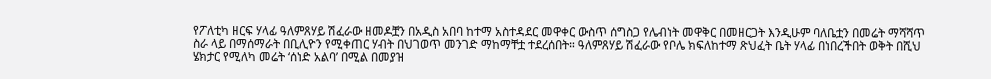የፖለቲካ ዘርፍ ሃላፊ ዓለምጸሃይ ሽፈራው ዘመዶቿን በአዲስ አበባ ከተማ አስተዳደር መዋቀር ውስጥ ሰግስጋ የሌብነት መዋቅር በመዘርጋት እንዲሁም ባለቤቷን በመሬት ማሻሻጥ ስራ ላይ በማሰማራት በቢሊዮን የሚቀጠር ሃብት በህገወጥ መንገድ ማከማቸቷ ተደረሰበት። ዓለምጸሃይ ሽፈራው የቦሌ ክፍለከተማ ጽህፈት ቤት ሃላፊ በነበረችበት ወቅት በሺህ ሄክታር የሚለካ መሬት ‘ሰነድ አልባ’ በሚል በመያዝ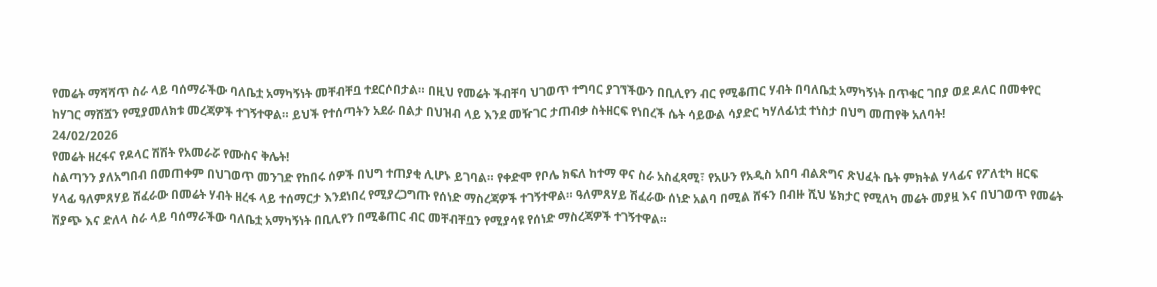የመሬት ማሻሻጥ ስራ ላይ ባሰማራችው ባለቤቷ አማካኝነት መቸብቸቧ ተደርሶበታል። በዚህ የመሬት ችብቸባ ህገወጥ ተግባር ያገኘችውን በቢሊየን ብር የሚቆጠር ሃብት በባለቤቷ አማካኝነት በጥቁር ገበያ ወደ ዶለር በመቀየር ከሃገር ማሸሿን የሚያመለክቱ መረጃዎች ተገኝተዋል። ይህች የተሰጣትን አደራ በልታ በህዝብ ላይ እንደ መዥገር ታጠብቃ ስትዘርፍ የነበረች ሴት ሳይውል ሳያድር ካሃለፊነቷ ተነስታ በህግ መጠየቅ አለባት!
24/02/2026
የመሬት ዘረፋና የዶላር ሽሽት የአመራሯ የሙስና ቅሌት!
ስልጣንን ያለአግበብ በመጠቀም በህገወጥ መንገድ የከበሩ ሰዎች በህግ ተጠያቂ ሊሆኑ ይገባል። የቀድሞ የቦሌ ክፍለ ከተማ ዋና ስራ አስፈጻሚ፣ የአሁን የአዲስ አበባ ብልጽግና ጽህፈት ቤት ምክትል ሃላፊና የፖለቲካ ዘርፍ ሃላፊ ዓለምጸሃይ ሽፈራው በመሬት ሃብት ዘረፋ ላይ ተሰማርታ እንደነበረ የሚያረጋግጡ የሰነድ ማስረጃዎች ተገኝተዋል። ዓለምጸሃይ ሽፈራው ሰነድ አልባ በሚል ሸፋን በብዙ ሺህ ሄክታር የሚለካ መሬት መያዟ እና በህገወጥ የመሬት ሽያጭ እና ድለላ ስራ ላይ ባሰማራችው ባለቤቷ አማካኝነት በቢሊየን በሚቆጠር ብር መቸብቸቧን የሚያሳዩ የሰነድ ማስረጃዎች ተገኝተዋል።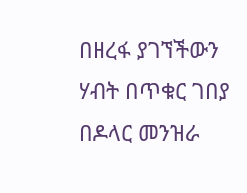በዘረፋ ያገኘችውን ሃብት በጥቁር ገበያ በዶላር መንዝራ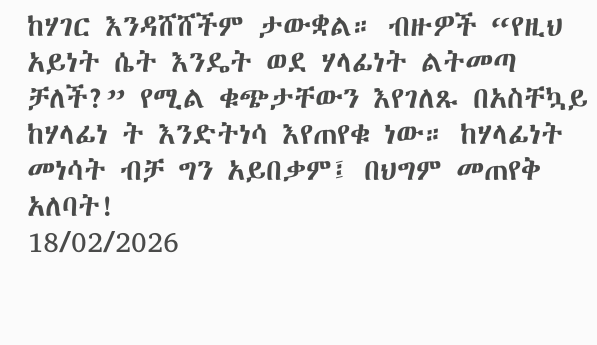ከሃገር እንዳሸሸችም ታውቋል። ብዙዎች “የዚህ አይነት ሴት እንዴት ወደ ሃላፊነት ልትመጣ ቻለች?” የሚል ቁጭታቸውን እየገለጹ በአስቸኳይ ከሃላፊነ ት እንድትነሳ እየጠየቁ ነው። ከሃላፊነት መነሳት ብቻ ግን አይበቃም፤ በህግም መጠየቅ አለባት!
18/02/2026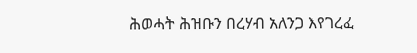ሕወሓት ሕዝቡን በረሃብ አለንጋ እየገረፈ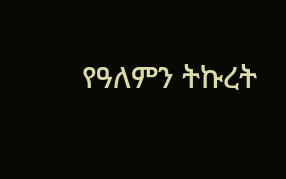የዓለምን ትኩረት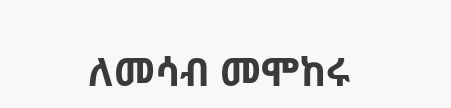ለመሳብ መሞከሩ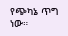የጭካኔ ጥግ ነው።